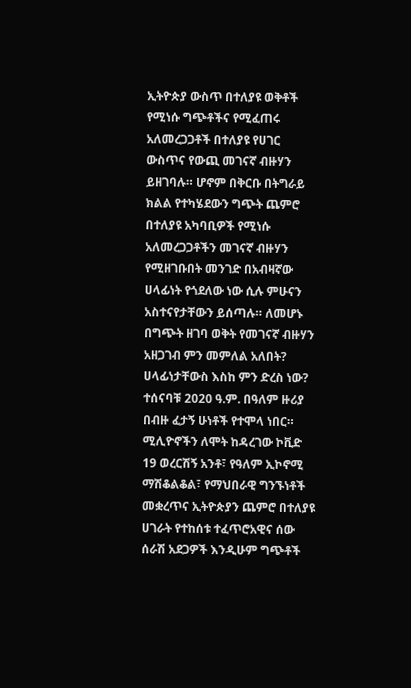ኢትዮጵያ ውስጥ በተለያዩ ወቅቶች የሚነሱ ግጭቶችና የሚፈጠሩ አለመረጋጋቶች በተለያዩ የሀገር ውስጥና የውጪ መገናኛ ብዙሃን ይዘገባሉ። ሆኖም በቅርቡ በትግራይ ክልል የተካሄደውን ግጭት ጨምሮ በተለያዩ አካባቢዎች የሚነሱ አለመረጋጋቶችን መገናኛ ብዙሃን የሚዘገቡበት መንገድ በአብዛኛው ሀላፊነት የጎደለው ነው ሲሉ ምሁናን አስተናየታቸውን ይሰጣሉ። ለመሆኑ በግጭት ዘገባ ወቅት የመገናኛ ብዙሃን አዘጋገብ ምን መምለል አለበት? ሀላፊነታቸውስ እስከ ምን ድረስ ነው?
ተሰናባቹ 2020 ዓ.ም. በዓለም ዙሪያ በብዙ ፈታኝ ሁነቶች የተሞላ ነበር። ሚሊዮኖችን ለሞት ከዳረገው ኮቪድ 19 ወረርሽኝ አንቶ፣ የዓለም ኢኮኖሚ ማሽቆልቆል፣ የማህበራዊ ግንኙነቶች መቋረጥና ኢትዮጵያን ጨምሮ በተለያዩ ሀገራት የተከሰቱ ተፈጥሮአዊና ሰው ሰራሽ አደጋዎች እንዲሁም ግጭቶች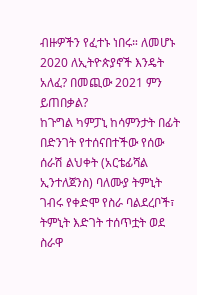ብዙዎችን የፈተኑ ነበሩ። ለመሆኑ 2020 ለኢትዮጵያኖች እንዴት አለፈ? በመጪው 2021 ምን ይጠበቃል?
ከጉግል ካምፓኒ ከሳምንታት በፊት በድንገት የተሰናበተችው የሰው ሰራሽ ልህቀት (አርቴፊሻል ኢንተለጀንስ) ባለሙያ ትምኒት ገብሩ የቀድሞ የስራ ባልደረቦች፣ ትምኒት እድገት ተሰጥቷት ወደ ስራዋ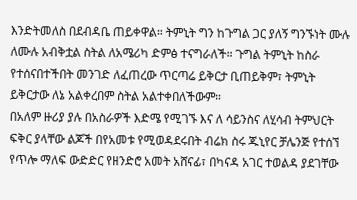እንድትመለስ በደብዳቤ ጠይቀዋል። ትምኒት ግን ከጉግል ጋር ያለኝ ግንኙነት ሙሉ ለሙሉ አብቅቷል ስትል ለአሜሪካ ድምፅ ተናግራለች። ጉግል ትምኒት ከስራ የተሰናበተችበት መንገድ ለፈጠረው ጥርጣሬ ይቅርታ ቢጠይቅም፣ ትምኒት ይቅርታው ለኔ አልቀረበም ስትል አልተቀበለችውም።
በአለም ዙሪያ ያሉ በአስራዎች እድሜ የሚገኙ እና ለ ሳይንስና ለሂሳብ ትምህርት ፍቅር ያላቸው ልጆች በየአመቱ የሚወዳደሩበት ብሬክ ስሩ ጁኒየር ቻሌንጅ የተሰኘ የጥሎ ማለፍ ውድድር የዘንድሮ አመት አሸናፊ፣ በካናዳ አገር ተወልዳ ያደገቸው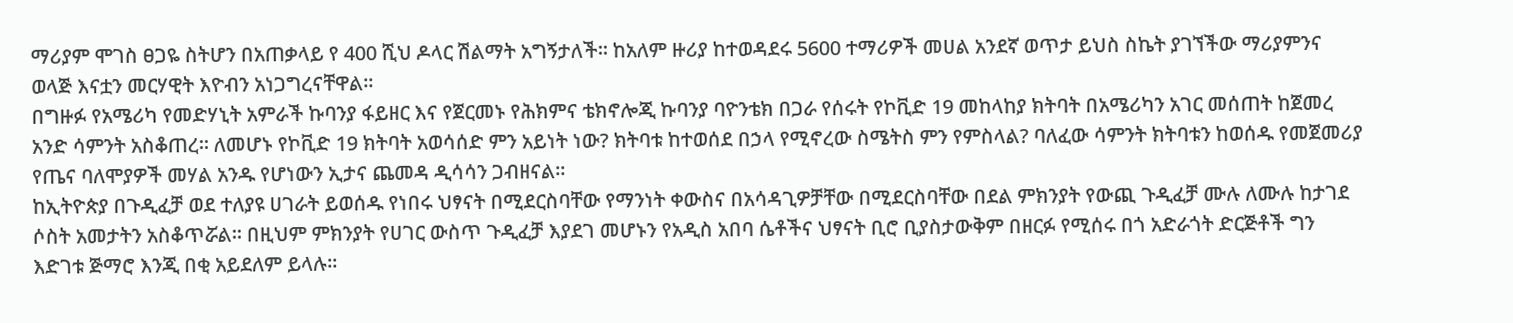ማሪያም ሞገስ ፀጋዬ ስትሆን በአጠቃላይ የ 400 ሺህ ዶላር ሽልማት አግኝታለች። ከአለም ዙሪያ ከተወዳደሩ 5600 ተማሪዎች መሀል አንደኛ ወጥታ ይህስ ስኬት ያገኘችው ማሪያምንና ወላጅ እናቷን መርሃዊት እዮብን አነጋግረናቸዋል።
በግዙፉ የአሜሪካ የመድሃኒት አምራች ኩባንያ ፋይዘር እና የጀርመኑ የሕክምና ቴክኖሎጂ ኩባንያ ባዮንቴክ በጋራ የሰሩት የኮቪድ 19 መከላከያ ክትባት በአሜሪካን አገር መሰጠት ከጀመረ አንድ ሳምንት አስቆጠረ። ለመሆኑ የኮቪድ 19 ክትባት አወሳሰድ ምን አይነት ነው? ክትባቱ ከተወሰደ በኃላ የሚኖረው ስሜትስ ምን የምስላል? ባለፈው ሳምንት ክትባቱን ከወሰዱ የመጀመሪያ የጤና ባለሞያዎች መሃል አንዱ የሆነውን ኢታና ጨመዳ ዲሳሳን ጋብዘናል።
ከኢትዮጵያ በጉዲፈቻ ወደ ተለያዩ ሀገራት ይወሰዱ የነበሩ ህፃናት በሚደርስባቸው የማንነት ቀውስና በአሳዳጊዎቻቸው በሚደርስባቸው በደል ምክንያት የውጪ ጉዲፈቻ ሙሉ ለሙሉ ከታገደ ሶስት አመታትን አስቆጥሯል። በዚህም ምክንያት የሀገር ውስጥ ጉዲፈቻ እያደገ መሆኑን የአዲስ አበባ ሴቶችና ህፃናት ቢሮ ቢያስታውቅም በዘርፉ የሚሰሩ በጎ አድራጎት ድርጅቶች ግን እድገቱ ጅማሮ እንጂ በቂ አይደለም ይላሉ።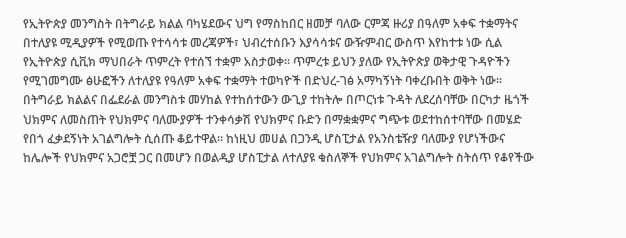የኢትዮጵያ መንግስት በትግራይ ክልል ባካሄደውና ህግ የማስከበር ዘመቻ ባለው ርምጃ ዙሪያ በዓለም አቀፍ ተቋማትና በተለያዩ ሚዲያዎች የሚወጡ የተሳሳቱ መረጃዎች፣ ህብረተሰቡን እያሳሳቱና ውዥምብር ውስጥ እየከተቱ ነው ሲል የኢትዮጵያ ሲቪክ ማህበራት ጥምረት የተሰኘ ተቋም አስታወቀ። ጥምረቱ ይህን ያለው የኢትዮጵያ ወቅታዊ ጉዳዮችን የሚገመግሙ ፅሁፎችን ለተለያዩ የዓለም አቀፍ ተቋማት ተወካዮች በድህረ-ገፅ አማካኝነት ባቀረቡበት ወቅት ነው።
በትግራይ ክልልና በፌደራል መንግስቱ መሃከል የተከሰተውን ውጊያ ተከትሎ በጦርነቱ ጉዳት ለደረሰባቸው በርካታ ዜጎች ህክምና ለመስጠት የህክምና ባለሙያዎች ተንቀሳቃሽ የህክምና ቡድን በማቋቋምና ግጭቱ ወደተከሰተባቸው በመሄድ የበጎ ፈቃደኝነት አገልግሎት ሲሰጡ ቆይተዋል። ከነዚህ መሀል በጋንዲ ሆስፒታል የአንስቴዥያ ባለሙያ የሆነችውና ከሌሎች የህክምና አጋሮቿ ጋር በመሆን በወልዲያ ሆስፒታል ለተለያዩ ቁስለኞች የህክምና አገልግሎት ስትሰጥ የቆየችው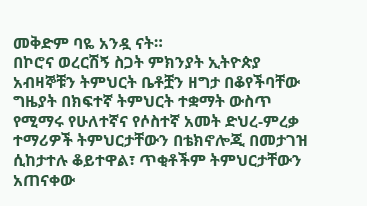መቅድም ባዬ አንዷ ናት።
በኮሮና ወረርሽኝ ስጋት ምክንያት ኢትዮጵያ አብዛኞቹን ትምህርት ቤቶቿን ዘግታ በቆየችባቸው ግዜያት በክፍተኛ ትምህርት ተቋማት ውስጥ የሚማሩ የሁለተኛና የሶስተኛ አመት ድህረ-ምረቃ ተማሪዎች ትምህርታቸውን በቴክኖሎጂ በመታገዝ ሲከታተሉ ቆይተዋል፣ ጥቂቶችም ትምህርታቸውን አጠናቀው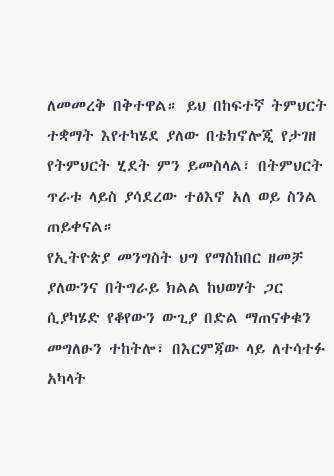ለመመረቅ በቅተዋል። ይህ በከፍተኛ ትምህርት ተቋማት እየተካሄደ ያለው በቴክኖሎጂ የታገዘ የትምህርት ሂደት ምን ይመስላል፣ በትምህርት ጥራቱ ላይስ ያሳደረው ተፅእኖ አለ ወይ ስንል ጠይቀናል።
የኢትዮጵያ መንግስት ህግ የማስከበር ዘመቻ ያለውንና በትግራይ ክልል ከህወሃት ጋር ሲያካሄድ የቆየውን ውጊያ በድል ማጠናቀቁን መግለፁን ተከትሎ፣ በእርምጃው ላይ ለተሳተፉ አካላት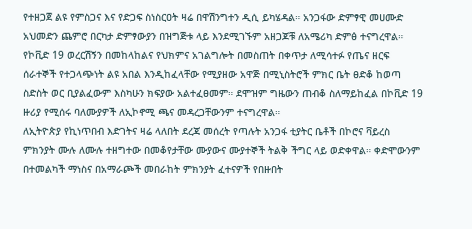የተዘጋጀ ልዩ የምስጋና እና የድጋፍ ስነስርዐት ዛሬ በዋሽንግተን ዲሲ ይካሄዳል። አንጋፋው ድምፃዊ መሀሙድ አህመድን ጨምሮ በርካታ ድምፃውያን በዝግጅቱ ላይ እንደሚገኙም አዘጋጆቹ ለአሜሪካ ድምፅ ተናግረዋል።
የኮቪድ 19 ወረርሽኝን በመከላከልና የህክምና አገልግሎት በመስጠት በቀጥታ ለሚሳተፉ የጤና ዘርፍ ሰራተኞች የተጋላጭነት ልዩ አበል እንዲከፈላቸው የሚያዘው አዋጅ በሚኒስትሮች ምክር ቤት ፀድቆ ከወጣ ስድስት ወር ቢያልፈውም እስካሁን ክፍያው አልተፈፀመም። ደሞዝም ግዜውን ጠብቆ ስለማይከፈል በኮቪድ 19 ዙሪያ የሚሰሩ ባለሙያዎች ለኢኮኖሚ ጫና መዳረጋቸውንም ተናግረዋል።
ለኢትዮጵያ የኪነጥበብ እድገትና ዛሬ ላለበት ደረጃ መሰረት የጣሉት አንጋፋ ቲያትር ቤቶች በኮሮና ቫይረስ ምክንያት ሙሉ ለሙሉ ተዘግተው በመቆየታቸው ሙያውና ሙያተኞች ትልቅ ችግር ላይ ወድቀዋል። ቀድሞውንም በተመልካች ማነስና በአማራጮች መበራከት ምክንያት ፈተናዎች የበዙበት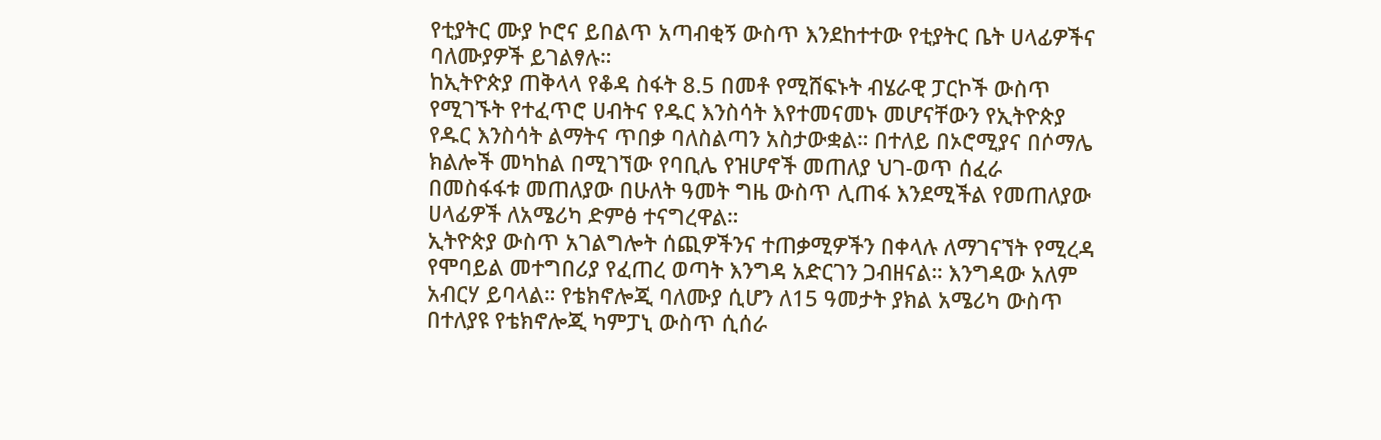የቲያትር ሙያ ኮሮና ይበልጥ አጣብቂኝ ውስጥ እንደከተተው የቲያትር ቤት ሀላፊዎችና ባለሙያዎች ይገልፃሉ።
ከኢትዮጵያ ጠቅላላ የቆዳ ስፋት 8.5 በመቶ የሚሸፍኑት ብሄራዊ ፓርኮች ውስጥ የሚገኙት የተፈጥሮ ሀብትና የዱር እንስሳት እየተመናመኑ መሆናቸውን የኢትዮጵያ የዱር እንስሳት ልማትና ጥበቃ ባለስልጣን አስታውቋል። በተለይ በኦሮሚያና በሶማሌ ክልሎች መካከል በሚገኘው የባቢሌ የዝሆኖች መጠለያ ህገ-ወጥ ሰፈራ በመስፋፋቱ መጠለያው በሁለት ዓመት ግዜ ውስጥ ሊጠፋ እንደሚችል የመጠለያው ሀላፊዎች ለአሜሪካ ድምፅ ተናግረዋል።
ኢትዮጵያ ውስጥ አገልግሎት ሰጪዎችንና ተጠቃሚዎችን በቀላሉ ለማገናኘት የሚረዳ የሞባይል መተግበሪያ የፈጠረ ወጣት እንግዳ አድርገን ጋብዘናል። እንግዳው አለም አብርሃ ይባላል። የቴክኖሎጂ ባለሙያ ሲሆን ለ15 ዓመታት ያክል አሜሪካ ውስጥ በተለያዩ የቴክኖሎጂ ካምፓኒ ውስጥ ሲሰራ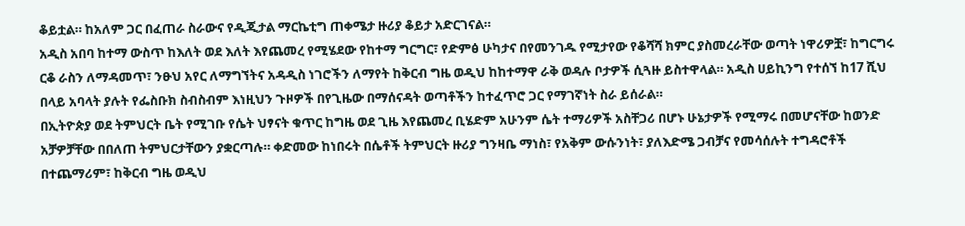ቆይቷል። ከአለም ጋር በፈጠራ ስራውና የዲጂታል ማርኬቲግ ጠቀሜታ ዙሪያ ቆይታ አድርገናል።
አዲስ አበባ ከተማ ውስጥ ከእለት ወደ እለት እየጨመረ የሚሄደው የከተማ ግርግር፣ የድምፅ ሁካታና በየመንገዱ የሚታየው የቆሻሻ ክምር ያስመረራቸው ወጣት ነዋሪዎቿ፣ ከግርግሩ ርቆ ራስን ለማዳመጥ፣ ንፁህ አየር ለማግኘትና አዳዲስ ነገሮችን ለማየት ከቅርብ ግዜ ወዲህ ከከተማዋ ራቅ ወዳሉ ቦታዎች ሲጓዙ ይስተዋላል። አዲስ ሀይኪንግ የተሰኘ ከ17 ሺህ በላይ አባላት ያሉት የፌስቡክ ስብስብም እነዚህን ጉዞዎች በየጊዜው በማሰናዳት ወጣቶችን ከተፈጥሮ ጋር የማገኛነት ስራ ይሰራል።
በኢትዮጵያ ወደ ትምህርት ቤት የሚገቡ የሴት ህፃናት ቁጥር ከግዜ ወደ ጊዜ እየጨመረ ቢሄድም አሁንም ሴት ተማሪዎች አስቸጋሪ በሆኑ ሁኔታዎች የሚማሩ በመሆናቸው ከወንድ አቻዎቻቸው በበለጠ ትምህርታቸውን ያቋርጣሉ። ቀድመው ከነበሩት በሴቶች ትምህርት ዙሪያ ግንዛቤ ማነስ፣ የአቅም ውሱንነት፣ ያለእድሜ ጋብቻና የመሳሰሉት ተግዳሮቶች በተጨማሪም፣ ከቅርብ ግዜ ወዲህ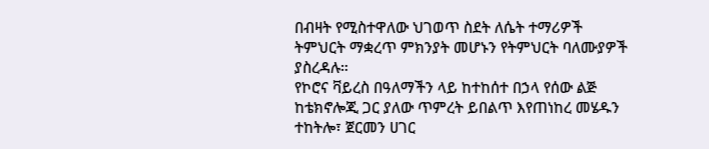በብዛት የሚስተዋለው ህገወጥ ስደት ለሴት ተማሪዎች ትምህርት ማቋረጥ ምክንያት መሆኑን የትምህርት ባለሙያዎች ያስረዳሉ።
የኮሮና ቫይረስ በዓለማችን ላይ ከተከሰተ በኃላ የሰው ልጅ ከቴክኖሎጂ ጋር ያለው ጥምረት ይበልጥ እየጠነከረ መሄዱን ተከትሎ፣ ጀርመን ሀገር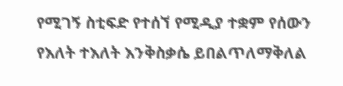የሚገኝ ስቲፍድ የተሰኘ የሚዲያ ተቋም የሰውን የእለት ተእለት እንቅስቃሴ ይበልጥለማቅለል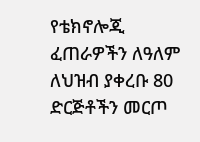የቴክኖሎጂ ፈጠራዎችን ለዓለም ለህዝብ ያቀረቡ 80 ድርጅቶችን መርጦ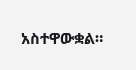አስተዋውቋል።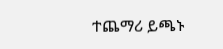ተጨማሪ ይጫኑ